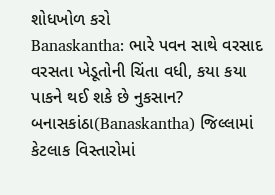શોધખોળ કરો
Banaskantha: ભારે પવન સાથે વરસાદ વરસતા ખેડૂતોની ચિંતા વધી, કયા કયા પાકને થઈ શકે છે નુકસાન?
બનાસકાંઠા(Banaskantha) જિલ્લામાં કેટલાક વિસ્તારોમાં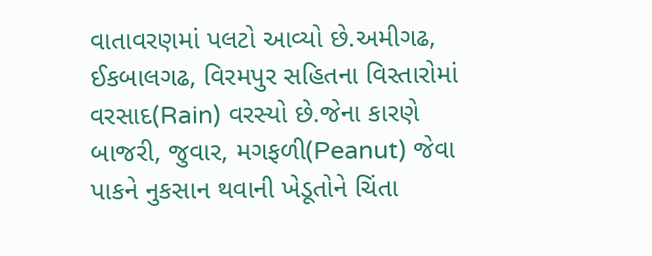વાતાવરણમાં પલટો આવ્યો છે.અમીગઢ, ઈકબાલગઢ, વિરમપુર સહિતના વિસ્તારોમાં વરસાદ(Rain) વરસ્યો છે.જેના કારણે બાજરી, જુવાર, મગફળી(Peanut) જેવા પાકને નુકસાન થવાની ખેડૂતોને ચિંતા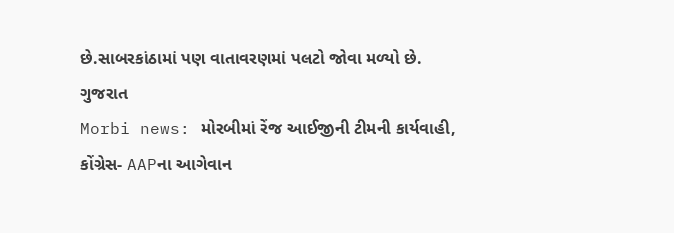છે.સાબરકાંઠામાં પણ વાતાવરણમાં પલટો જોવા મળ્યો છે.
ગુજરાત
Morbi news: મોરબીમાં રેંજ આઈજીની ટીમની કાર્યવાહી, કોંગ્રેસ- AAPના આગેવાન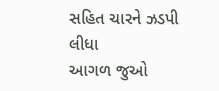સહિત ચારને ઝડપી લીધા
આગળ જુઓ